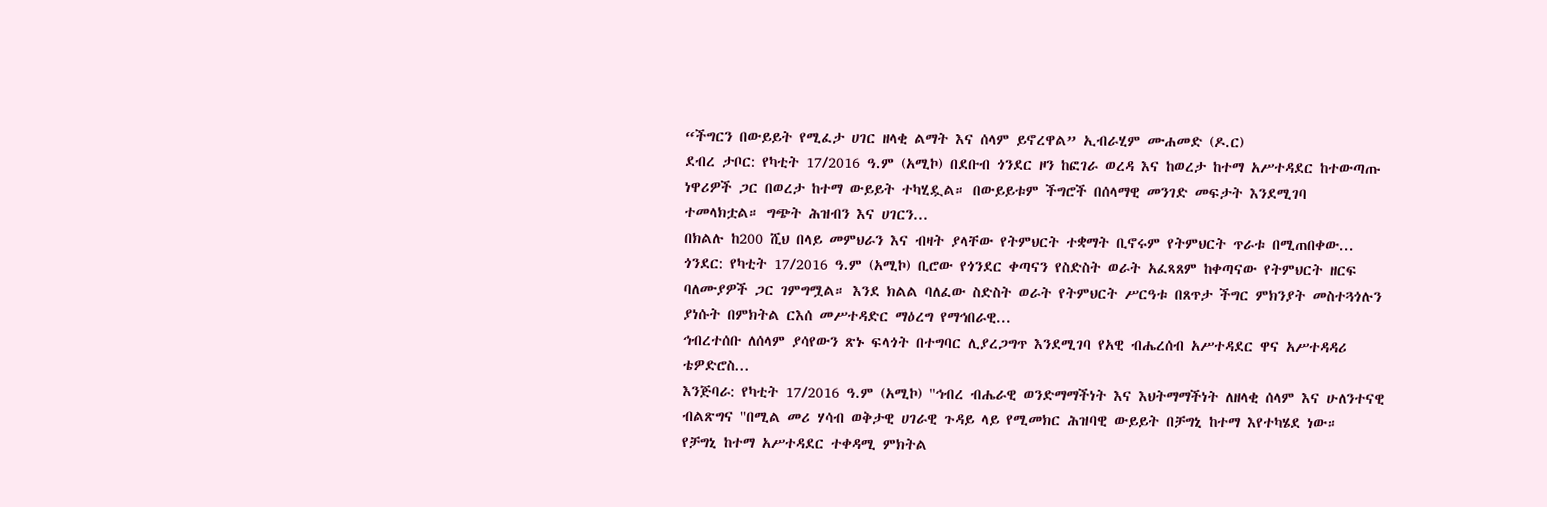“ችግርን በውይይት የሚፈታ ሀገር ዘላቂ ልማት እና ሰላም ይኖረዋል” ኢብራሂም ሙሐመድ (ዶ.ር)
ደብረ ታቦር: የካቲት 17/2016 ዓ.ም (አሚኮ) በደቡብ ጎንደር ዞን ከፎገራ ወረዳ እና ከወረታ ከተማ አሥተዳደር ከተውጣጡ ነዋሪዎች ጋር በወረታ ከተማ ውይይት ተካሂዷል። በውይይቱም ችግሮች በሰላማዊ መንገድ መፍታት እንደሚገባ ተመላክቷል። ግጭት ሕዝብን እና ሀገርን...
በክልሉ ከ200 ሺህ በላይ መምህራን እና ብዛት ያላቸው የትምህርት ተቋማት ቢኖሩም የትምህርት ጥራቱ በሚጠበቀው...
ጎንደር: የካቲት 17/2016 ዓ.ም (አሚኮ) ቢሮው የጎንደር ቀጣናን የስድስት ወራት አፈጻጸም ከቀጣናው የትምህርት ዘርፍ ባለሙያዎች ጋር ገምግሟል። እንደ ክልል ባለፈው ስድስት ወራት የትምህርት ሥርዓቱ በጸጥታ ችግር ምክንያት መስተጓጎሉን ያነሱት በምክትል ርእሰ መሥተዳድር ማዕረግ የማኅበራዊ...
ኅብረተሰቡ ለሰላም ያሳየውን ጽኑ ፍላጎት በተግባር ሊያረጋግጥ እንደሚገባ የአዊ ብሔረሰብ አሥተዳደር ዋና አሥተዳዳሪ ቴዎድሮስ...
እንጅባራ: የካቲት 17/2016 ዓ.ም (አሚኮ) ''ኅብረ ብሔራዊ ወንድማማችነት እና እህትማማችነት ለዘላቂ ሰላም እና ሁለንተናዊ ብልጽግና ''በሚል መሪ ሃሳብ ወቅታዊ ሀገራዊ ጉዳይ ላይ የሚመክር ሕዝባዊ ውይይት በቻግኒ ከተማ እየተካሄደ ነው።
የቻግኒ ከተማ አሥተዳደር ተቀዳሚ ምክትል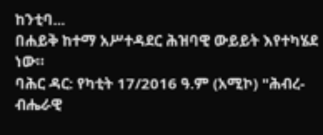ከንቲባ...
በሐይቅ ከተማ አሥተዳደር ሕዝባዊ ውይይት እየተካሄደ ነው።
ባሕር ዳር: የካቲት 17/2016 ዓ.ም (አሚኮ) "ሕብረ-ብሔራዊ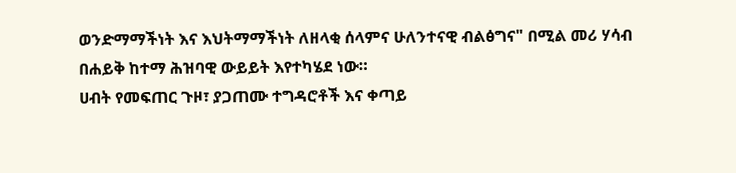ወንድማማችነት እና እህትማማችነት ለዘላቂ ሰላምና ሁለንተናዊ ብልፅግና" በሚል መሪ ሃሳብ በሐይቅ ከተማ ሕዝባዊ ውይይት እየተካሄደ ነው።
ሀብት የመፍጠር ጉዞ፣ ያጋጠሙ ተግዳሮቶች እና ቀጣይ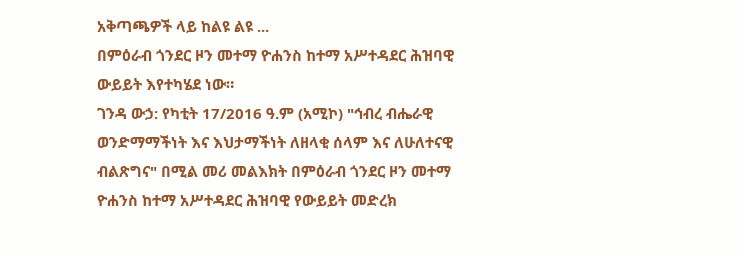አቅጣጫዎች ላይ ከልዩ ልዩ ...
በምዕራብ ጎንደር ዞን መተማ ዮሐንስ ከተማ አሥተዳደር ሕዝባዊ ውይይት እየተካሄደ ነው።
ገንዳ ውኃ: የካቲት 17/2016 ዓ.ም (አሚኮ) "ኅብረ ብሔራዊ ወንድማማችነት እና እህታማችነት ለዘላቂ ሰላም እና ለሁለተናዊ ብልጽግና" በሚል መሪ መልእክት በምዕራብ ጎንደር ዞን መተማ ዮሐንስ ከተማ አሥተዳደር ሕዝባዊ የውይይት መድረክ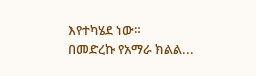እየተካሄደ ነው።
በመድረኩ የአማራ ክልል...